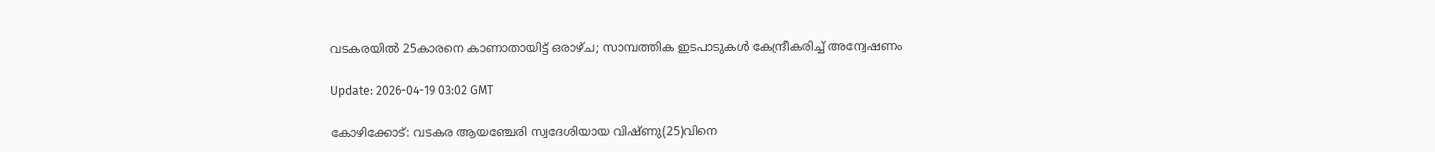വടകരയില്‍ 25കാരനെ കാണാതായിട്ട് ഒരാഴ്ച; സാമ്പത്തിക ഇടപാടുകള്‍ കേന്ദ്രീകരിച്ച് അന്വേഷണം

Update: 2026-04-19 03:02 GMT

കോഴിക്കോട്: വടകര ആയഞ്ചേരി സ്വദേശിയായ വിഷ്ണു(25)വിനെ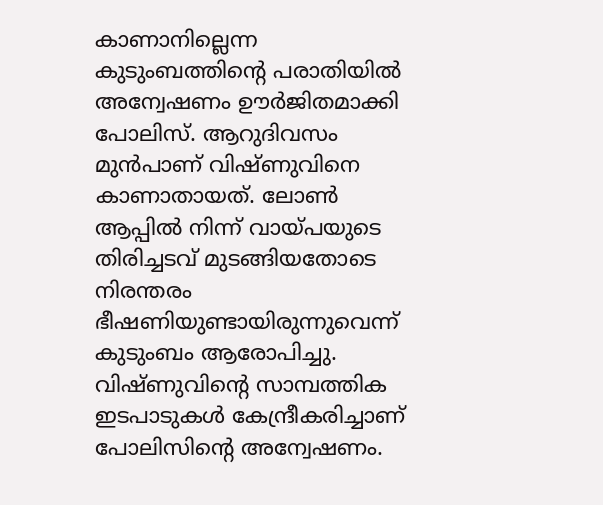കാണാനില്ലെന്ന കുടുംബത്തിന്റെ പരാതിയില്‍ അന്വേഷണം ഊര്‍ജിതമാക്കി പോലിസ്. ആറുദിവസം മുന്‍പാണ് വിഷ്ണുവിനെ കാണാതായത്. ലോണ്‍ ആപ്പില്‍ നിന്ന് വായ്പയുടെ തിരിച്ചടവ് മുടങ്ങിയതോടെ നിരന്തരം ഭീഷണിയുണ്ടായിരുന്നുവെന്ന് കുടുംബം ആരോപിച്ചു. വിഷ്ണുവിന്റെ സാമ്പത്തിക ഇടപാടുകള്‍ കേന്ദ്രീകരിച്ചാണ് പോലിസിന്റെ അന്വേഷണം.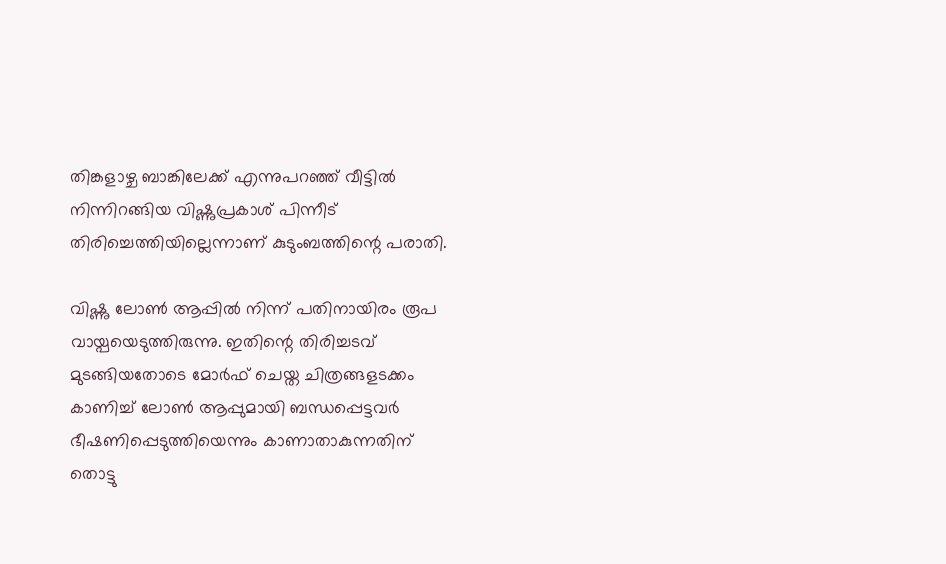തിങ്കളാഴ്ച ബാങ്കിലേക്ക് എന്നുപറഞ്ഞ് വീട്ടില്‍ നിന്നിറങ്ങിയ വിഷ്ണുപ്രകാശ് പിന്നീട് തിരിച്ചെത്തിയില്ലെന്നാണ് കുടുംബത്തിന്റെ പരാതി.

വിഷ്ണു ലോണ്‍ ആപ്പില്‍ നിന്ന് പതിനായിരം രൂപ വായ്പയെടുത്തിരുന്നു. ഇതിന്റെ തിരിച്ചടവ് മുടങ്ങിയതോടെ മോര്‍ഫ് ചെയ്ത ചിത്രങ്ങളടക്കം കാണിച്ച് ലോണ്‍ ആപ്പുമായി ബന്ധപ്പെട്ടവര്‍ ഭീഷണിപ്പെടുത്തിയെന്നും കാണാതാകുന്നതിന് തൊട്ടു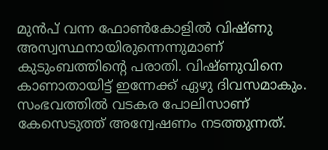മുന്‍പ് വന്ന ഫോണ്‍കോളില്‍ വിഷ്ണു അസ്വസ്ഥനായിരുന്നെന്നുമാണ് കുടുംബത്തിന്റെ പരാതി. വിഷ്ണുവിനെ കാണാതായിട്ട് ഇന്നേക്ക് ഏഴു ദിവസമാകും. സംഭവത്തില്‍ വടകര പോലിസാണ് കേസെടുത്ത് അന്വേഷണം നടത്തുന്നത്.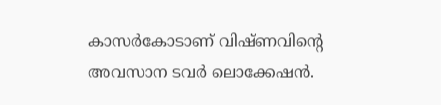കാസര്‍കോടാണ് വിഷ്ണവിന്റെ അവസാന ടവര്‍ ലൊക്കേഷന്‍.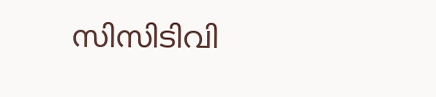സിസിടിവി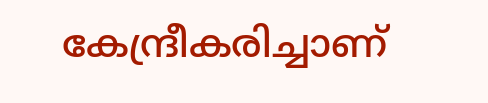കേന്ദ്രീകരിച്ചാണ്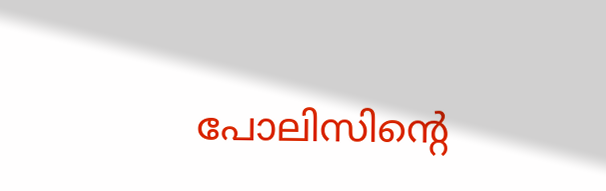പോലിസിന്റെ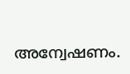അന്വേഷണം.